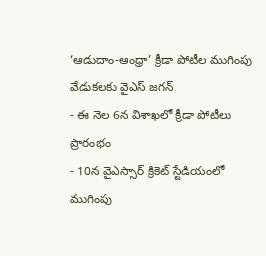‘ఆడుదాం-ఆంధ్రా’ క్రీడా పోటీల ముగింపు వేడుకలకు వైఎస్ జగన్
- ఈ నెల 6న విశాఖలో క్రీడా పోటీలు ప్రారంభం
- 10న వైఎస్సార్ క్రికెట్ స్టేడియంలో ముగింపు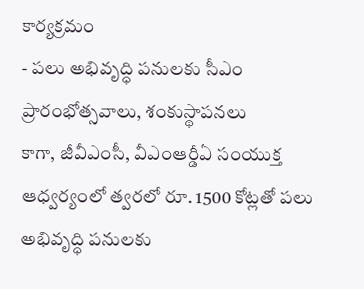కార్యక్రమం
- పలు అభివృద్ధి పనులకు సీఎం ప్రారంభోత్సవాలు, శంకుస్థాపనలు
కాగా, జీవీఎంసీ, వీఎంఆర్డీఏ సంయుక్త ఆధ్వర్యంలో త్వరలో రూ. 1500 కోట్లతో పలు అభివృద్ధి పనులకు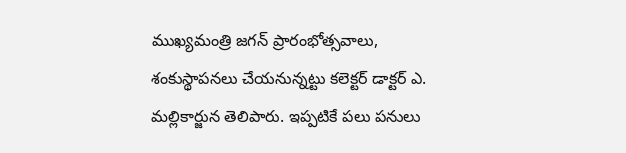ముఖ్యమంత్రి జగన్ ప్రారంభోత్సవాలు, శంకుస్థాపనలు చేయనున్నట్టు కలెక్టర్ డాక్టర్ ఎ. మల్లికార్జున తెలిపారు. ఇప్పటికే పలు పనులు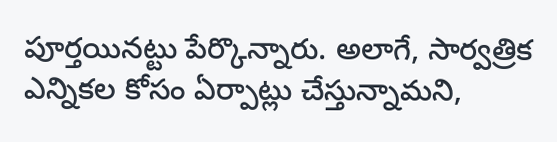పూర్తయినట్టు పేర్కొన్నారు. అలాగే, సార్వత్రిక ఎన్నికల కోసం ఏర్పాట్లు చేస్తున్నామని,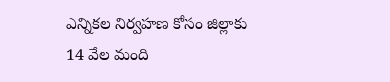ఎన్నికల నిర్వహణ కోసం జిల్లాకు 14 వేల మంది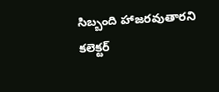సిబ్బంది హాజరవుతారని కలెక్టర్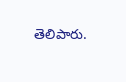తెలిపారు.